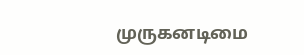முருகனடிமை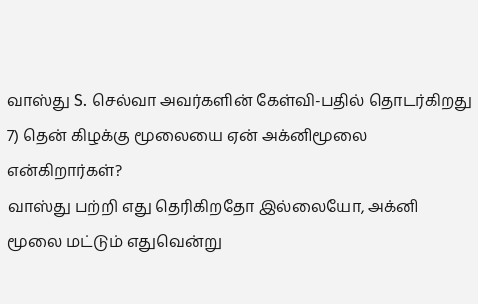வாஸ்து S. செல்வா அவர்களின் கேள்வி-பதில் தொடர்கிறது
7) தென் கிழக்கு மூலையை ஏன் அக்னிமூலை என்கிறார்கள்?
வாஸ்து பற்றி எது தெரிகிறதோ இல்லையோ, அக்னி மூலை மட்டும் எதுவென்று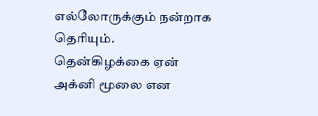எல்லோருக்கும் நன்றாக தெரியும்.
தென்கிழக்கை ஏன் அக்னி மூலை என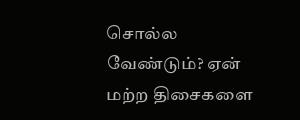சொல்ல வேண்டும்? ஏன் மற்ற திசைகளை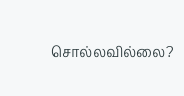சொல்லவில்லை?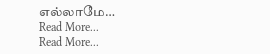எல்லாமே…
Read More...
Read More...